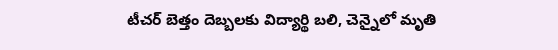టీచర్ బెత్తం దెబ్బలకు విద్యార్థి బలి, చెన్నైలో మృతి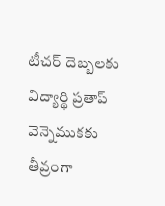టీచర్ దెబ్బలకు విద్యార్థి ప్రతాప్ వెన్నెముకకు తీవ్రంగా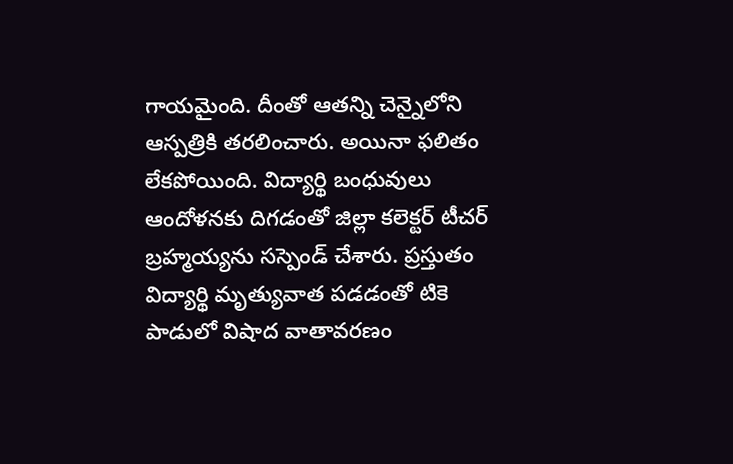గాయమైంది. దీంతో ఆతన్ని చెన్నైలోని ఆస్పత్రికి తరలించారు. అయినా ఫలితం లేకపోయింది. విద్యార్థి బంధువులు ఆందోళనకు దిగడంతో జిల్లా కలెక్టర్ టీచర్ బ్రహ్మయ్యను సస్పెండ్ చేశారు. ప్రస్తుతం విద్యార్థి మృత్యువాత పడడంతో టికె పాడులో విషాద వాతావరణం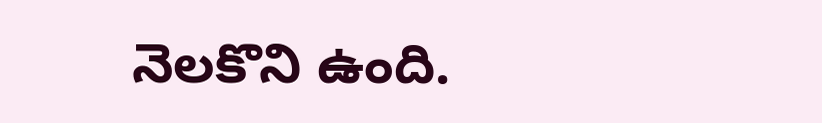నెలకొని ఉంది.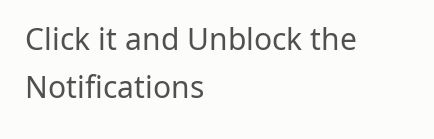Click it and Unblock the Notifications